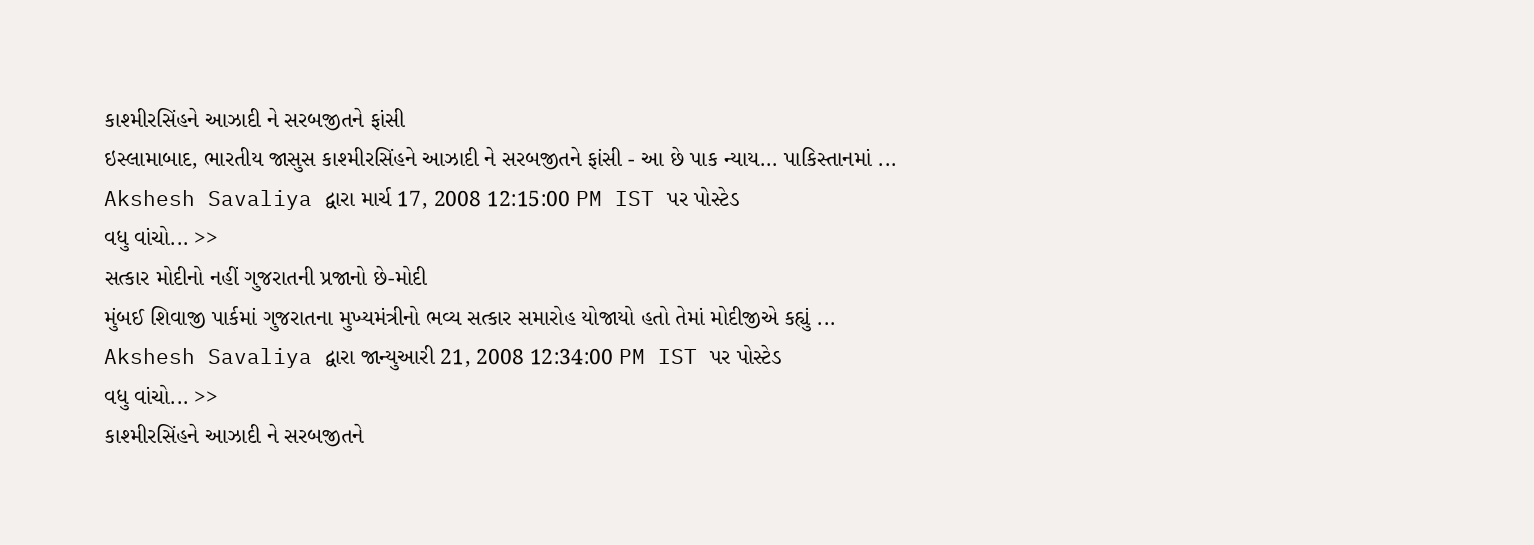કાશ્મીરસિંહને આઝાદી ને સરબજીતને ફાંસી
ઇસ્લામાબાદ, ભારતીય જાસુસ કાશ્મીરસિંહને આઝાદી ને સરબજીતને ફાંસી - આ છે પાક ન્યાય... પાકિસ્તાનમાં ...
Akshesh Savaliya દ્વારા માર્ચ 17, 2008 12:15:00 PM IST પર પોસ્ટેડ
વધુ વાંચો... >>
સત્કાર મોદીનો નહીં ગુજરાતની પ્રજાનો છે-મોદી
મુંબઈ શિવાજી પાર્કમાં ગુજરાતના મુખ્યમંત્રીનો ભવ્ય સત્કાર સમારોહ યોજાયો હતો તેમાં મોદીજીએ કહ્યું ...
Akshesh Savaliya દ્વારા જાન્યુઆરી 21, 2008 12:34:00 PM IST પર પોસ્ટેડ
વધુ વાંચો... >>
કાશ્મીરસિંહને આઝાદી ને સરબજીતને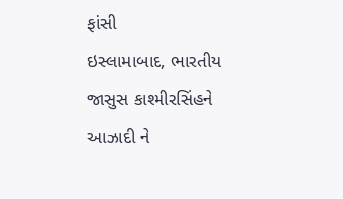ફાંસી
ઇસ્લામાબાદ, ભારતીય જાસુસ કાશ્મીરસિંહને આઝાદી ને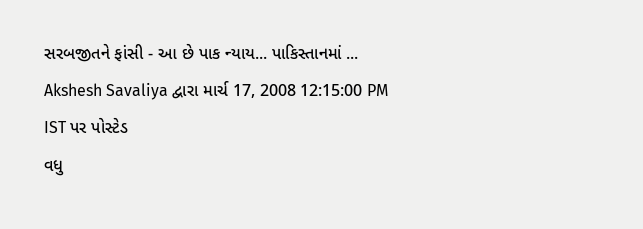સરબજીતને ફાંસી - આ છે પાક ન્યાય... પાકિસ્તાનમાં ...
Akshesh Savaliya દ્વારા માર્ચ 17, 2008 12:15:00 PM IST પર પોસ્ટેડ
વધુ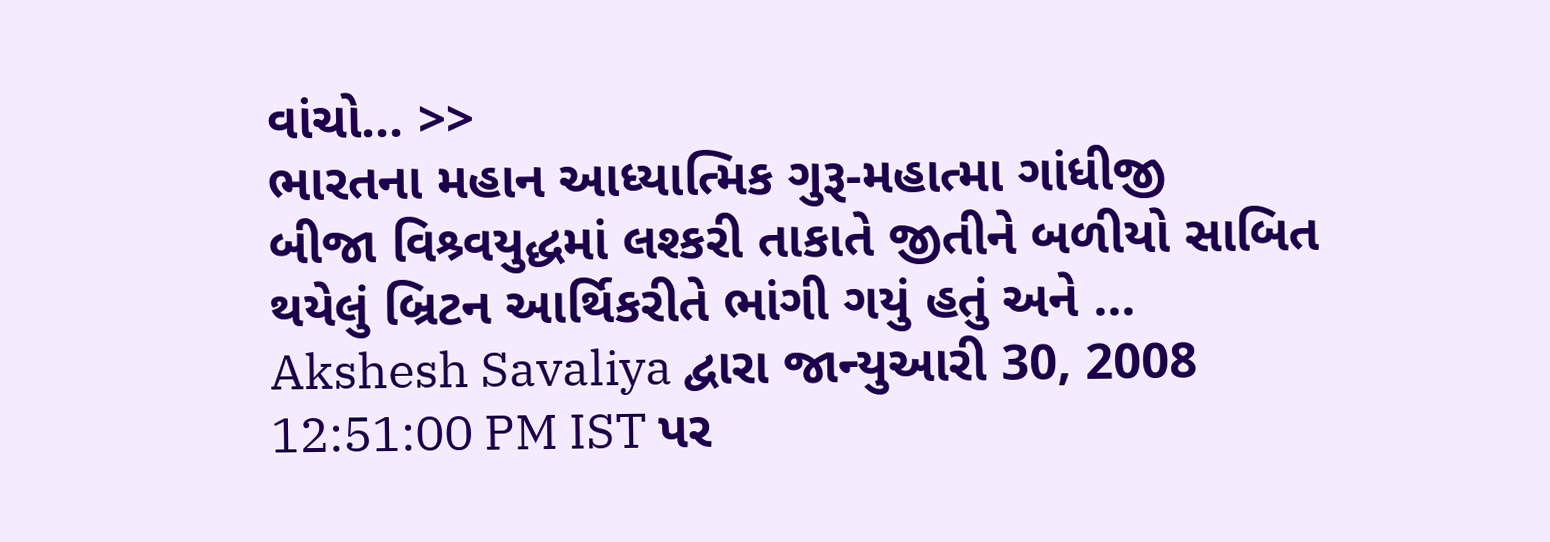વાંચો... >>
ભારતના મહાન આધ્યાત્મિક ગુરૂ-મહાત્મા ગાંધીજી
બીજા વિશ્ર્વયુદ્ધમાં લશ્કરી તાકાતે જીતીને બળીયો સાબિત થયેલું બ્રિટન આર્થિકરીતે ભાંગી ગયું હતું અને ...
Akshesh Savaliya દ્વારા જાન્યુઆરી 30, 2008 12:51:00 PM IST પર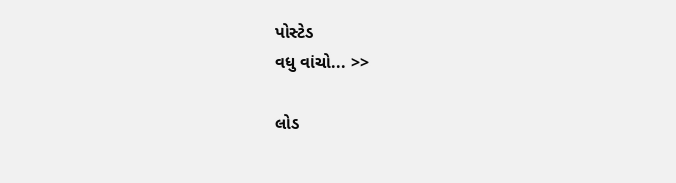પોસ્ટેડ
વધુ વાંચો... >>

લોડ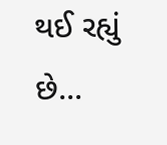થઈ રહ્યું છે...